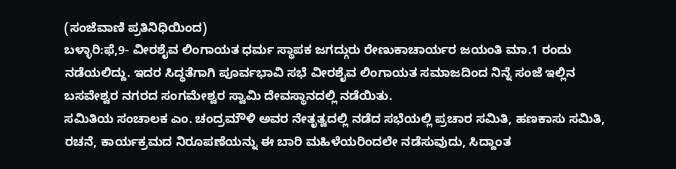(ಸಂಜೆವಾಣಿ ಪ್ರತಿನಿಧಿಯಿಂದ)
ಬಳ್ಳಾರಿ:ಫೆ,9- ವೀರಶೈವ ಲಿಂಗಾಯತ ಧರ್ಮ ಸ್ಥಾಪಕ ಜಗದ್ಗುರು ರೇಣುಕಾಚಾರ್ಯರ ಜಯಂತಿ ಮಾ.1 ರಂದು ನಡೆಯಲಿದ್ದು. ಇದರ ಸಿದ್ಧತೆಗಾಗಿ ಪೂರ್ವಭಾವಿ ಸಭೆ ವೀರಶೈವ ಲಿಂಗಾಯತ ಸಮಾಜದಿಂದ ನಿನ್ನೆ ಸಂಜೆ ಇಲ್ಲಿನ ಬಸವೇಶ್ವರ ನಗರದ ಸಂಗಮೇಶ್ವರ ಸ್ವಾಮಿ ದೇವಸ್ಥಾನದಲ್ಲಿ ನಡೆಯಿತು.
ಸಮಿತಿಯ ಸಂಚಾಲಕ ಎಂ. ಚಂದ್ರಮೌಳಿ ಅವರ ನೇತೃತ್ವದಲ್ಲಿ ನಡೆದ ಸಭೆಯಲ್ಲಿ ಪ್ರಚಾರ ಸಮಿತಿ, ಹಣಕಾಸು ಸಮಿತಿ, ರಚನೆ, ಕಾರ್ಯಕ್ರಮದ ನಿರೂಪಣೆಯನ್ನು ಈ ಬಾರಿ ಮಹಿಳೆಯರಿಂದಲೇ ನಡೆಸುವುದು, ಸಿದ್ದಾಂತ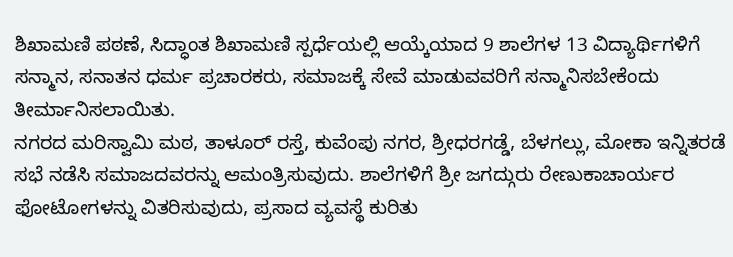ಶಿಖಾಮಣಿ ಪಠಣೆ, ಸಿದ್ಧಾಂತ ಶಿಖಾಮಣಿ ಸ್ಪರ್ಧೆಯಲ್ಲಿ ಆಯ್ಕೆಯಾದ 9 ಶಾಲೆಗಳ 13 ವಿದ್ಯಾರ್ಥಿಗಳಿಗೆ ಸನ್ಮಾನ, ಸನಾತನ ಧರ್ಮ ಪ್ರಚಾರಕರು, ಸಮಾಜಕ್ಕೆ ಸೇವೆ ಮಾಡುವವರಿಗೆ ಸನ್ಮಾನಿಸಬೇಕೆಂದು ತೀರ್ಮಾನಿಸಲಾಯಿತು.
ನಗರದ ಮರಿಸ್ವಾಮಿ ಮಠ, ತಾಳೂರ್ ರಸ್ತೆ, ಕುವೆಂಪು ನಗರ, ಶ್ರೀಧರಗಡ್ಡೆ, ಬೆಳಗಲ್ಲು, ಮೋಕಾ ಇನ್ನಿತರಡೆ ಸಭೆ ನಡೆಸಿ ಸಮಾಜದವರನ್ನು ಆಮಂತ್ರಿಸುವುದು. ಶಾಲೆಗಳಿಗೆ ಶ್ರೀ ಜಗದ್ಗುರು ರೇಣುಕಾಚಾರ್ಯರ ಫೋಟೋಗಳನ್ನು ವಿತರಿಸುವುದು, ಪ್ರಸಾದ ವ್ಯವಸ್ಥೆ ಕುರಿತು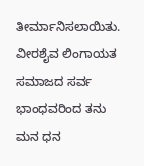ತೀರ್ಮಾನಿಸಲಾಯಿತು.
ವೀರಶೈವ ಲಿಂಗಾಯತ ಸಮಾಜದ ಸರ್ವ ಭಾಂಧವರಿಂದ ತನು ಮನ ಧನ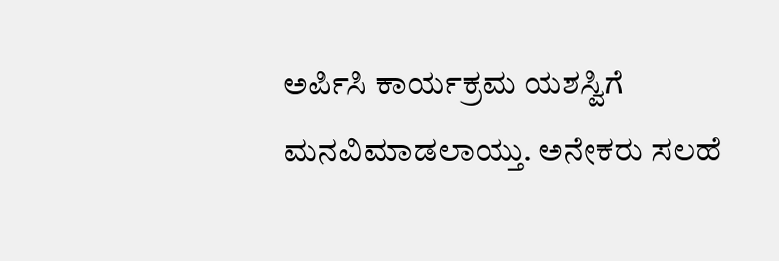ಅರ್ಪಿಸಿ ಕಾರ್ಯಕ್ರಮ ಯಶಸ್ವಿಗೆ ಮನವಿಮಾಡಲಾಯ್ತು. ಅನೇಕರು ಸಲಹೆ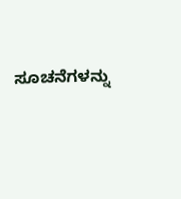ಸೂಚನೆಗಳನ್ನು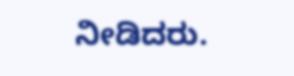ನೀಡಿದರು.